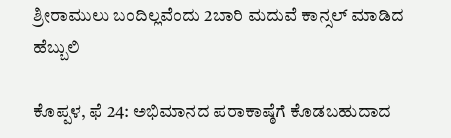ಶ್ರೀರಾಮುಲು ಬಂದಿಲ್ಲವೆಂದು 2ಬಾರಿ ಮದುವೆ ಕಾನ್ಸಲ್ ಮಾಡಿದ ಹೆಬ್ಬುಲಿ

ಕೊಪ್ಪಳ, ಫೆ 24: ಅಭಿಮಾನದ ಪರಾಕಾಷ್ಠೆಗೆ ಕೊಡಬಹುದಾದ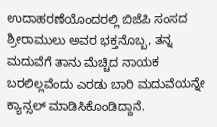ಉದಾಹರಣೆಯೊಂದರಲ್ಲಿ ಬಿಜೆಪಿ ಸಂಸದ ಶ್ರೀರಾಮುಲು ಅವರ ಭಕ್ತನೊಬ್ಬ, ತನ್ನ ಮದುವೆಗೆ ತಾನು ಮೆಚ್ಚಿದ ನಾಯಕ ಬರಲಿಲ್ಲವೆಂದು ಎರಡು ಬಾರಿ ಮದುವೆಯನ್ನೇ ಕ್ಯಾನ್ಸಲ್ ಮಾಡಿಸಿಕೊಂಡಿದ್ದಾನೆ.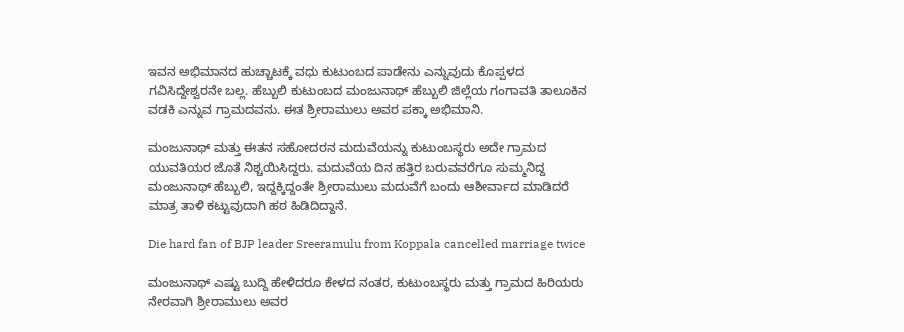ಇವನ ಅಭಿಮಾನದ ಹುಚ್ಚಾಟಕ್ಕೆ ವಧು ಕುಟುಂಬದ ಪಾಡೇನು ಎನ್ನುವುದು ಕೊಪ್ಪಳದ ಗವಿಸಿದ್ದೇಶ್ವರನೇ ಬಲ್ಲ. ಹೆಬ್ಬುಲಿ ಕುಟುಂಬದ ಮಂಜುನಾಥ್ ಹೆಬ್ಬುಲಿ ಜಿಲ್ಲೆಯ ಗಂಗಾವತಿ ತಾಲೂಕಿನ ವಡಕಿ ಎನ್ನುವ ಗ್ರಾಮದವನು. ಈತ ಶ್ರೀರಾಮುಲು ಅವರ ಪಕ್ಕಾ ಅಭಿಮಾನಿ.

ಮಂಜುನಾಥ್ ಮತ್ತು ಈತನ ಸಹೋದರನ ಮದುವೆಯನ್ನು ಕುಟುಂಬಸ್ಥರು ಅದೇ ಗ್ರಾಮದ ಯುವತಿಯರ ಜೊತೆ ನಿಶ್ಚಯಿಸಿದ್ದರು. ಮದುವೆಯ ದಿನ ಹತ್ತಿರ ಬರುವವರೆಗೂ ಸುಮ್ಮನಿದ್ದ ಮಂಜುನಾಥ್ ಹೆಬ್ಬುಲಿ, ಇದ್ದಕ್ಕಿದ್ದಂತೇ ಶ್ರೀರಾಮುಲು ಮದುವೆಗೆ ಬಂದು ಆಶೀರ್ವಾದ ಮಾಡಿದರೆ ಮಾತ್ರ ತಾಳಿ ಕಟ್ಟುವುದಾಗಿ ಹಠ ಹಿಡಿದಿದ್ದಾನೆ.

Die hard fan of BJP leader Sreeramulu from Koppala cancelled marriage twice

ಮಂಜುನಾಥ್ ಎಷ್ಟು ಬುದ್ದಿ ಹೇಳಿದರೂ ಕೇಳದ ನಂತರ, ಕುಟುಂಬಸ್ಥರು ಮತ್ತು ಗ್ರಾಮದ ಹಿರಿಯರು ನೇರವಾಗಿ ಶ್ರೀರಾಮುಲು ಅವರ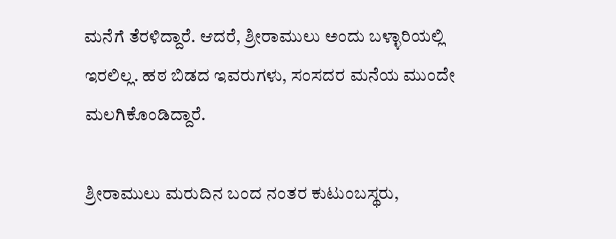ಮನೆಗೆ ತೆರಳಿದ್ದಾರೆ. ಆದರೆ, ಶ್ರೀರಾಮುಲು ಅಂದು ಬಳ್ಳಾರಿಯಲ್ಲಿ ಇರಲಿಲ್ಲ. ಹಠ ಬಿಡದ ಇವರುಗಳು, ಸಂಸದರ ಮನೆಯ ಮುಂದೇ ಮಲಗಿಕೊಂಡಿದ್ದಾರೆ.

ಶ್ರೀರಾಮುಲು ಮರುದಿನ ಬಂದ ನಂತರ ಕುಟುಂಬಸ್ಥರು,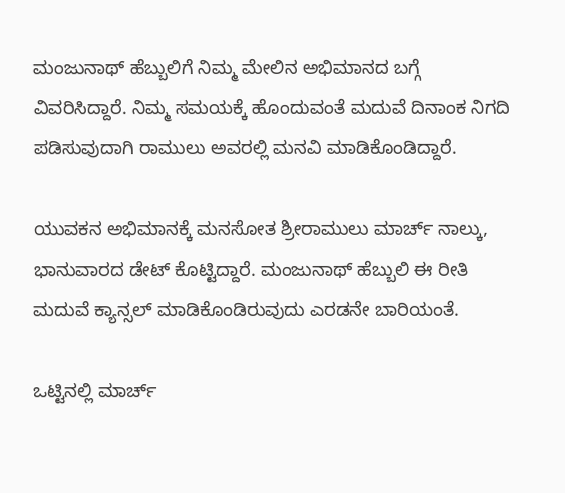ಮಂಜುನಾಥ್ ಹೆಬ್ಬುಲಿಗೆ ನಿಮ್ಮ ಮೇಲಿನ ಅಭಿಮಾನದ ಬಗ್ಗೆ ವಿವರಿಸಿದ್ದಾರೆ. ನಿಮ್ಮ ಸಮಯಕ್ಕೆ ಹೊಂದುವಂತೆ ಮದುವೆ ದಿನಾಂಕ ನಿಗದಿ ಪಡಿಸುವುದಾಗಿ ರಾಮುಲು ಅವರಲ್ಲಿ ಮನವಿ ಮಾಡಿಕೊಂಡಿದ್ದಾರೆ.

ಯುವಕನ ಅಭಿಮಾನಕ್ಕೆ ಮನಸೋತ ಶ್ರೀರಾಮುಲು ಮಾರ್ಚ್ ನಾಲ್ಕು, ಭಾನುವಾರದ ಡೇಟ್ ಕೊಟ್ಟಿದ್ದಾರೆ. ಮಂಜುನಾಥ್ ಹೆಬ್ಬುಲಿ ಈ ರೀತಿ ಮದುವೆ ಕ್ಯಾನ್ಸಲ್ ಮಾಡಿಕೊಂಡಿರುವುದು ಎರಡನೇ ಬಾರಿಯಂತೆ.

ಒಟ್ಟಿನಲ್ಲಿ ಮಾರ್ಚ್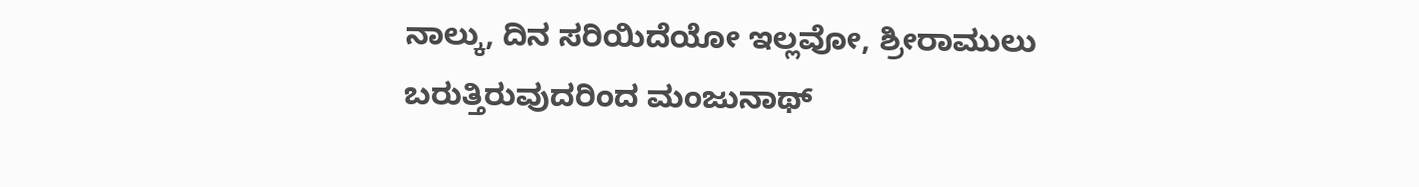ನಾಲ್ಕು, ದಿನ ಸರಿಯಿದೆಯೋ ಇಲ್ಲವೋ, ಶ್ರೀರಾಮುಲು ಬರುತ್ತಿರುವುದರಿಂದ ಮಂಜುನಾಥ್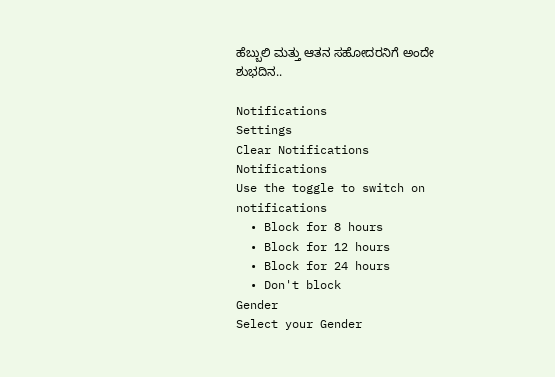ಹೆಬ್ಬುಲಿ ಮತ್ತು ಆತನ ಸಹೋದರನಿಗೆ ಅಂದೇ ಶುಭದಿನ..

Notifications
Settings
Clear Notifications
Notifications
Use the toggle to switch on notifications
  • Block for 8 hours
  • Block for 12 hours
  • Block for 24 hours
  • Don't block
Gender
Select your Gender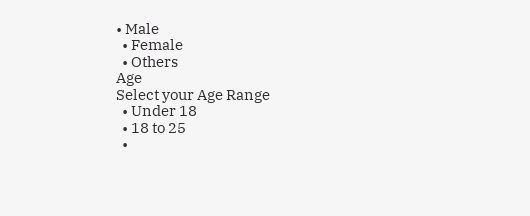• Male
  • Female
  • Others
Age
Select your Age Range
  • Under 18
  • 18 to 25
  •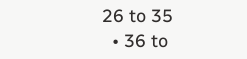26 to 35
  • 36 to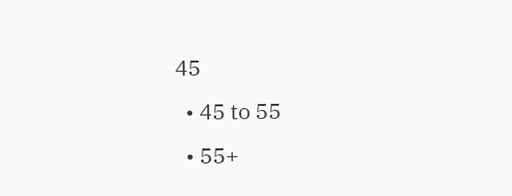45
  • 45 to 55
  • 55+